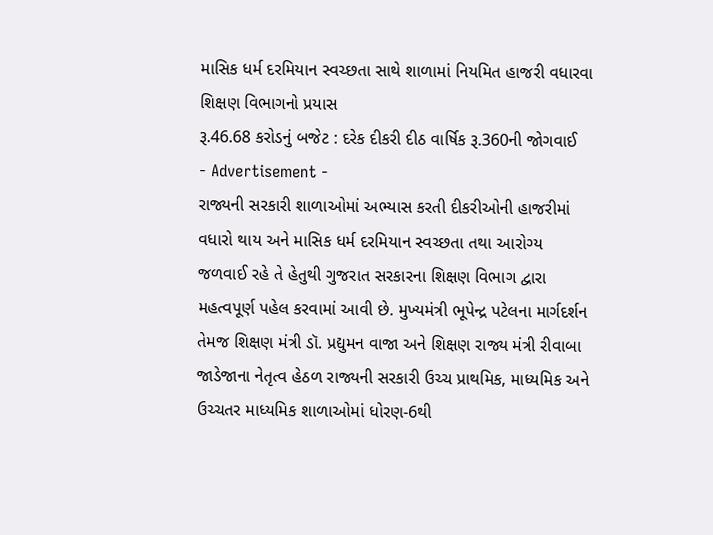માસિક ધર્મ દરમિયાન સ્વચ્છતા સાથે શાળામાં નિયમિત હાજરી વધારવા શિક્ષણ વિભાગનો પ્રયાસ
રૂ.46.68 કરોડનું બજેટ : દરેક દીકરી દીઠ વાર્ષિક રૂ.360ની જોગવાઈ
- Advertisement -
રાજ્યની સરકારી શાળાઓમાં અભ્યાસ કરતી દીકરીઓની હાજરીમાં વધારો થાય અને માસિક ધર્મ દરમિયાન સ્વચ્છતા તથા આરોગ્ય જળવાઈ રહે તે હેતુથી ગુજરાત સરકારના શિક્ષણ વિભાગ દ્વારા મહત્વપૂર્ણ પહેલ કરવામાં આવી છે. મુખ્યમંત્રી ભૂપેન્દ્ર પટેલના માર્ગદર્શન તેમજ શિક્ષણ મંત્રી ડૉ. પ્રદ્યુમન વાજા અને શિક્ષણ રાજ્ય મંત્રી રીવાબા જાડેજાના નેતૃત્વ હેઠળ રાજ્યની સરકારી ઉચ્ચ પ્રાથમિક, માધ્યમિક અને ઉચ્ચતર માધ્યમિક શાળાઓમાં ધોરણ-6થી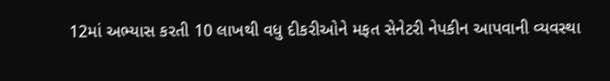12માં અભ્યાસ કરતી 10 લાખથી વધુ દીકરીઓને મફત સેનેટરી નેપકીન આપવાની વ્યવસ્થા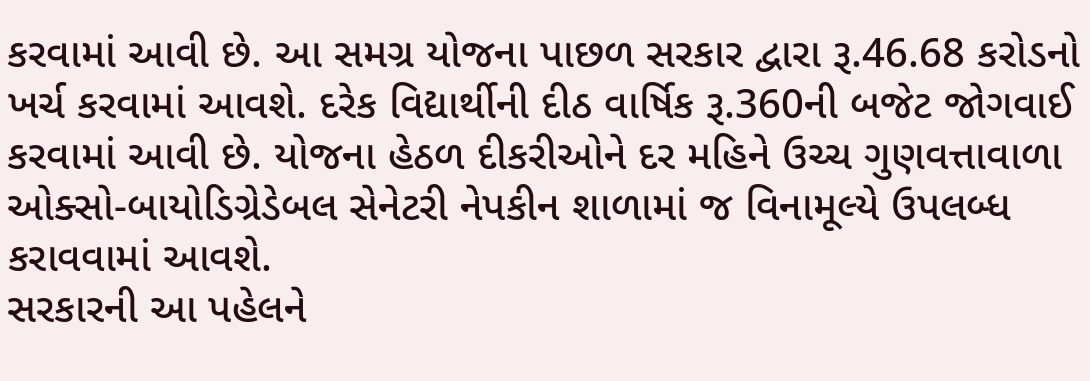કરવામાં આવી છે. આ સમગ્ર યોજના પાછળ સરકાર દ્વારા રૂ.46.68 કરોડનો ખર્ચ કરવામાં આવશે. દરેક વિદ્યાર્થીની દીઠ વાર્ષિક રૂ.360ની બજેટ જોગવાઈ કરવામાં આવી છે. યોજના હેઠળ દીકરીઓને દર મહિને ઉચ્ચ ગુણવત્તાવાળા ઓક્સો-બાયોડિગ્રેડેબલ સેનેટરી નેપકીન શાળામાં જ વિનામૂલ્યે ઉપલબ્ધ કરાવવામાં આવશે.
સરકારની આ પહેલને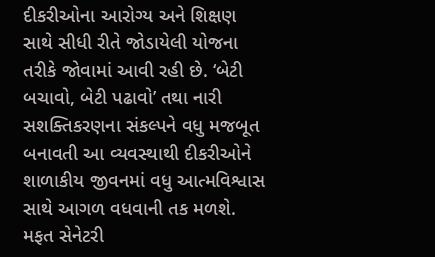દીકરીઓના આરોગ્ય અને શિક્ષણ સાથે સીધી રીતે જોડાયેલી યોજના તરીકે જોવામાં આવી રહી છે. ‘બેટી બચાવો, બેટી પઢાવો’ તથા નારી સશક્તિકરણના સંકલ્પને વધુ મજબૂત બનાવતી આ વ્યવસ્થાથી દીકરીઓને શાળાકીય જીવનમાં વધુ આત્મવિશ્વાસ સાથે આગળ વધવાની તક મળશે. મફત સેનેટરી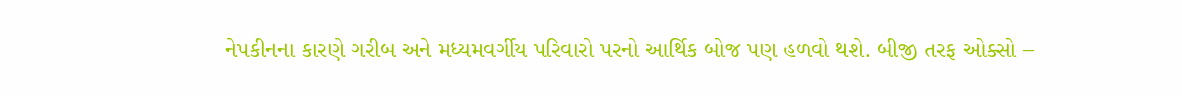નેપકીનના કારણે ગરીબ અને મધ્યમવર્ગીય પરિવારો પરનો આર્થિક બોજ પણ હળવો થશે. બીજી તરફ ઓક્સો –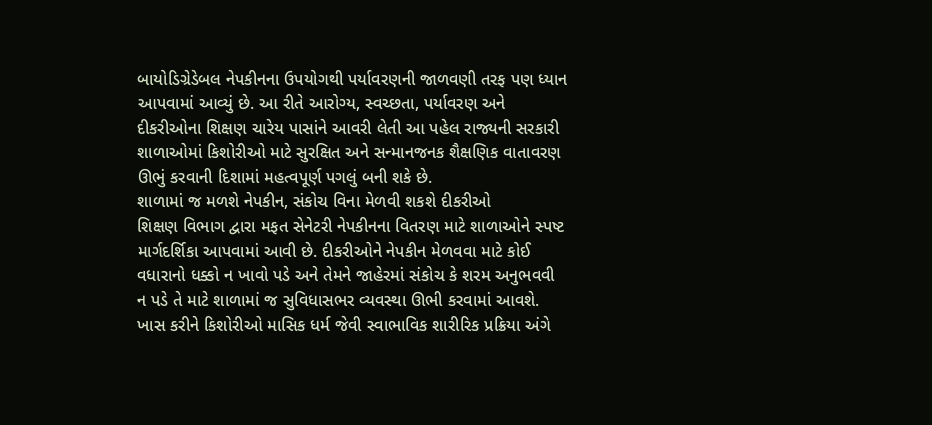બાયોડિગ્રેડેબલ નેપકીનના ઉપયોગથી પર્યાવરણની જાળવણી તરફ પણ ધ્યાન આપવામાં આવ્યું છે. આ રીતે આરોગ્ય, સ્વચ્છતા, પર્યાવરણ અને દીકરીઓના શિક્ષણ ચારેય પાસાંને આવરી લેતી આ પહેલ રાજ્યની સરકારી શાળાઓમાં કિશોરીઓ માટે સુરક્ષિત અને સન્માનજનક શૈક્ષણિક વાતાવરણ ઊભું કરવાની દિશામાં મહત્વપૂર્ણ પગલું બની શકે છે.
શાળામાં જ મળશે નેપકીન, સંકોચ વિના મેળવી શકશે દીકરીઓ
શિક્ષણ વિભાગ દ્વારા મફત સેનેટરી નેપકીનના વિતરણ માટે શાળાઓને સ્પષ્ટ માર્ગદર્શિકા આપવામાં આવી છે. દીકરીઓને નેપકીન મેળવવા માટે કોઈ વધારાનો ધક્કો ન ખાવો પડે અને તેમને જાહેરમાં સંકોચ કે શરમ અનુભવવી ન પડે તે માટે શાળામાં જ સુવિધાસભર વ્યવસ્થા ઊભી કરવામાં આવશે. ખાસ કરીને કિશોરીઓ માસિક ધર્મ જેવી સ્વાભાવિક શારીરિક પ્રક્રિયા અંગે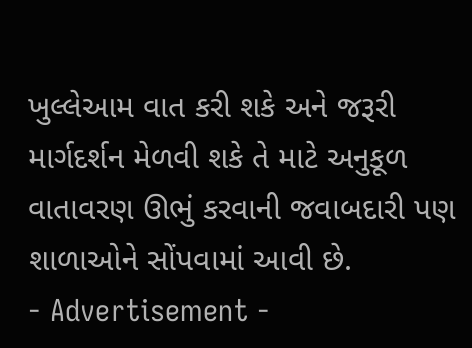ખુલ્લેઆમ વાત કરી શકે અને જરૂરી માર્ગદર્શન મેળવી શકે તે માટે અનુકૂળ વાતાવરણ ઊભું કરવાની જવાબદારી પણ શાળાઓને સોંપવામાં આવી છે.
- Advertisement -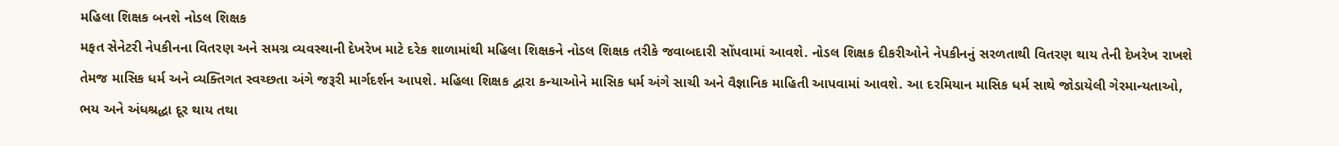મહિલા શિક્ષક બનશે નોડલ શિક્ષક
મફત સેનેટરી નેપકીનના વિતરણ અને સમગ્ર વ્યવસ્થાની દેખરેખ માટે દરેક શાળામાંથી મહિલા શિક્ષકને નોડલ શિક્ષક તરીકે જવાબદારી સોંપવામાં આવશે. નોડલ શિક્ષક દીકરીઓને નેપકીનનું સરળતાથી વિતરણ થાય તેની દેખરેખ રાખશે તેમજ માસિક ધર્મ અને વ્યક્તિગત સ્વચ્છતા અંગે જરૂરી માર્ગદર્શન આપશે. મહિલા શિક્ષક દ્વારા કન્યાઓને માસિક ધર્મ અંગે સાચી અને વૈજ્ઞાનિક માહિતી આપવામાં આવશે. આ દરમિયાન માસિક ધર્મ સાથે જોડાયેલી ગેરમાન્યતાઓ, ભય અને અંધશ્રદ્ધા દૂર થાય તથા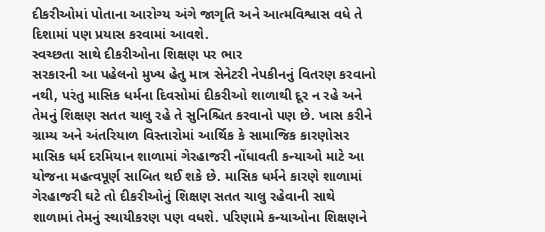દીકરીઓમાં પોતાના આરોગ્ય અંગે જાગૃતિ અને આત્મવિશ્વાસ વધે તે દિશામાં પણ પ્રયાસ કરવામાં આવશે.
સ્વચ્છતા સાથે દીકરીઓના શિક્ષણ પર ભાર
સરકારની આ પહેલનો મુખ્ય હેતુ માત્ર સેનેટરી નેપકીનનું વિતરણ કરવાનો નથી, પરંતુ માસિક ધર્મના દિવસોમાં દીકરીઓ શાળાથી દૂર ન રહે અને તેમનું શિક્ષણ સતત ચાલુ રહે તે સુનિશ્ચિત કરવાનો પણ છે. ખાસ કરીને ગ્રામ્ય અને અંતરિયાળ વિસ્તારોમાં આર્થિક કે સામાજિક કારણોસર માસિક ધર્મ દરમિયાન શાળામાં ગેરહાજરી નોંધાવતી કન્યાઓ માટે આ યોજના મહત્વપૂર્ણ સાબિત થઈ શકે છે. માસિક ધર્મને કારણે શાળામાં ગેરહાજરી ઘટે તો દીકરીઓનું શિક્ષણ સતત ચાલુ રહેવાની સાથે શાળામાં તેમનું સ્થાયીકરણ પણ વધશે. પરિણામે કન્યાઓના શિક્ષણને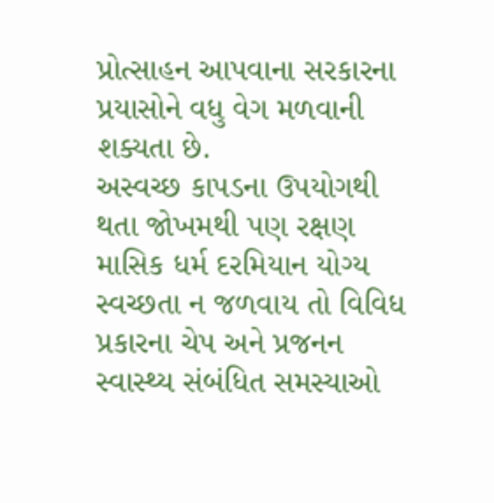પ્રોત્સાહન આપવાના સરકારના પ્રયાસોને વધુ વેગ મળવાની શક્યતા છે.
અસ્વચ્છ કાપડના ઉપયોગથી થતા જોખમથી પણ રક્ષણ
માસિક ધર્મ દરમિયાન યોગ્ય સ્વચ્છતા ન જળવાય તો વિવિધ પ્રકારના ચેપ અને પ્રજનન સ્વાસ્થ્ય સંબંધિત સમસ્યાઓ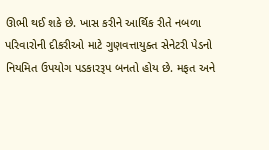ઊભી થઈ શકે છે. ખાસ કરીને આર્થિક રીતે નબળા પરિવારોની દીકરીઓ માટે ગુણવત્તાયુક્ત સેનેટરી પેડનો નિયમિત ઉપયોગ પડકારરૂપ બનતો હોય છે. મફત અને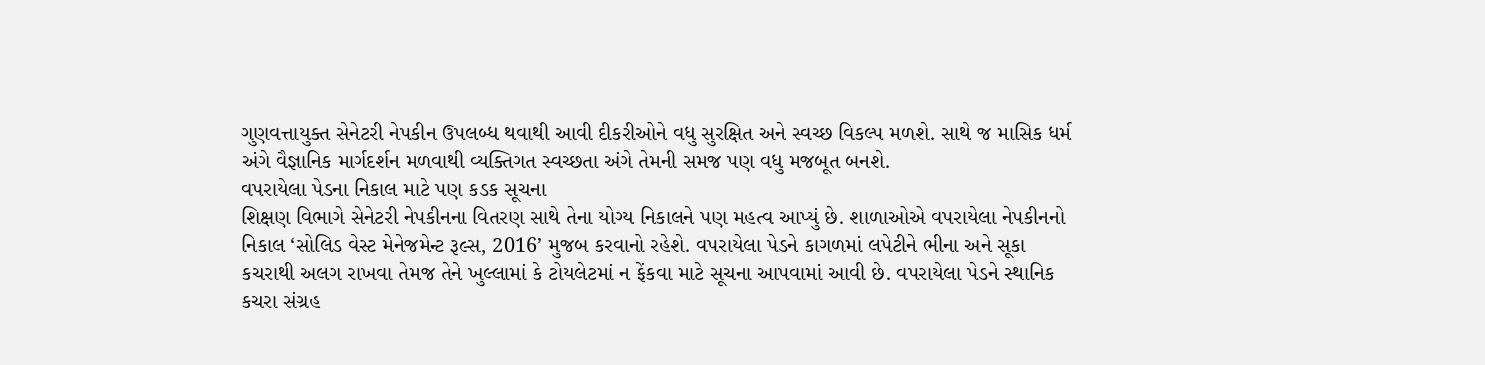ગુણવત્તાયુક્ત સેનેટરી નેપકીન ઉપલબ્ધ થવાથી આવી દીકરીઓને વધુ સુરક્ષિત અને સ્વચ્છ વિકલ્પ મળશે. સાથે જ માસિક ધર્મ અંગે વૈજ્ઞાનિક માર્ગદર્શન મળવાથી વ્યક્તિગત સ્વચ્છતા અંગે તેમની સમજ પણ વધુ મજબૂત બનશે.
વપરાયેલા પેડના નિકાલ માટે પણ કડક સૂચના
શિક્ષણ વિભાગે સેનેટરી નેપકીનના વિતરણ સાથે તેના યોગ્ય નિકાલને પણ મહત્વ આપ્યું છે. શાળાઓએ વપરાયેલા નેપકીનનો નિકાલ ‘સોલિડ વેસ્ટ મેનેજમેન્ટ રૂલ્સ, 2016’ મુજબ કરવાનો રહેશે. વપરાયેલા પેડને કાગળમાં લપેટીને ભીના અને સૂકા કચરાથી અલગ રાખવા તેમજ તેને ખુલ્લામાં કે ટોયલેટમાં ન ફેંકવા માટે સૂચના આપવામાં આવી છે. વપરાયેલા પેડને સ્થાનિક કચરા સંગ્રહ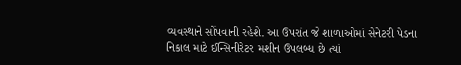વ્યવસ્થાને સોંપવાની રહેશે. આ ઉપરાંત જે શાળાઓમાં સેનેટરી પેડના નિકાલ માટે ઈન્સિનીરેટર મશીન ઉપલબ્ધ છે ત્યાં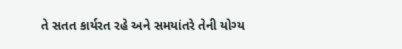તે સતત કાર્યરત રહે અને સમયાંતરે તેની યોગ્ય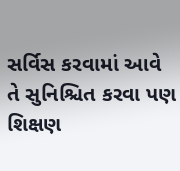સર્વિસ કરવામાં આવે તે સુનિશ્ચિત કરવા પણ શિક્ષણ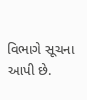વિભાગે સૂચના આપી છે.